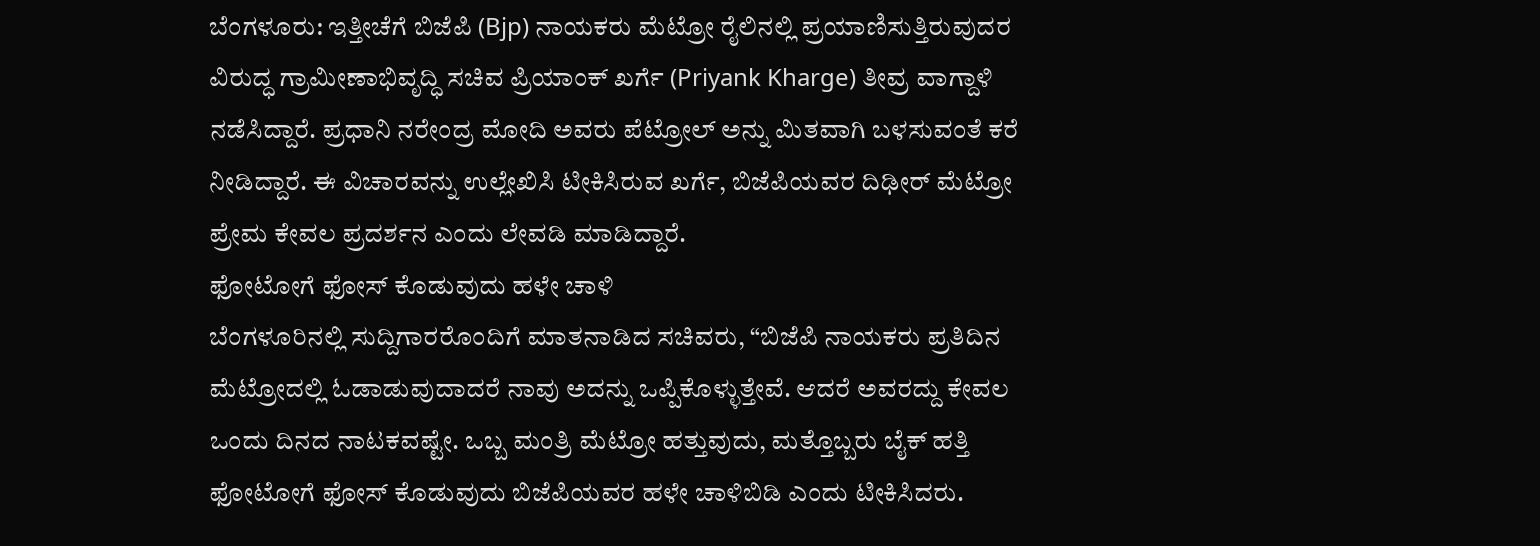ಬೆಂಗಳೂರು: ಇತ್ತೀಚೆಗೆ ಬಿಜೆಪಿ (Bjp) ನಾಯಕರು ಮೆಟ್ರೋ ರೈಲಿನಲ್ಲಿ ಪ್ರಯಾಣಿಸುತ್ತಿರುವುದರ ವಿರುದ್ಧ ಗ್ರಾಮೀಣಾಭಿವೃದ್ಧಿ ಸಚಿವ ಪ್ರಿಯಾಂಕ್ ಖರ್ಗೆ (Priyank Kharge) ತೀವ್ರ ವಾಗ್ದಾಳಿ ನಡೆಸಿದ್ದಾರೆ. ಪ್ರಧಾನಿ ನರೇಂದ್ರ ಮೋದಿ ಅವರು ಪೆಟ್ರೋಲ್ ಅನ್ನು ಮಿತವಾಗಿ ಬಳಸುವಂತೆ ಕರೆ ನೀಡಿದ್ದಾರೆ. ಈ ವಿಚಾರವನ್ನು ಉಲ್ಲೇಖಿಸಿ ಟೀಕಿಸಿರುವ ಖರ್ಗೆ, ಬಿಜೆಪಿಯವರ ದಿಢೀರ್ ಮೆಟ್ರೋ ಪ್ರೇಮ ಕೇವಲ ಪ್ರದರ್ಶನ ಎಂದು ಲೇವಡಿ ಮಾಡಿದ್ದಾರೆ.
ಫೋಟೋಗೆ ಫೋಸ್ ಕೊಡುವುದು ಹಳೇ ಚಾಳಿ
ಬೆಂಗಳೂರಿನಲ್ಲಿ ಸುದ್ದಿಗಾರರೊಂದಿಗೆ ಮಾತನಾಡಿದ ಸಚಿವರು, “ಬಿಜೆಪಿ ನಾಯಕರು ಪ್ರತಿದಿನ ಮೆಟ್ರೋದಲ್ಲಿ ಓಡಾಡುವುದಾದರೆ ನಾವು ಅದನ್ನು ಒಪ್ಪಿಕೊಳ್ಳುತ್ತೇವೆ. ಆದರೆ ಅವರದ್ದು ಕೇವಲ ಒಂದು ದಿನದ ನಾಟಕವಷ್ಟೇ. ಒಬ್ಬ ಮಂತ್ರಿ ಮೆಟ್ರೋ ಹತ್ತುವುದು, ಮತ್ತೊಬ್ಬರು ಬೈಕ್ ಹತ್ತಿ ಫೋಟೋಗೆ ಫೋಸ್ ಕೊಡುವುದು ಬಿಜೆಪಿಯವರ ಹಳೇ ಚಾಳಿಬಿಡಿ ಎಂದು ಟೀಕಿಸಿದರು.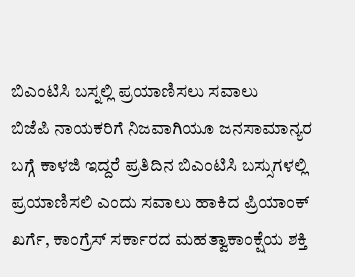ಬಿಎಂಟಿಸಿ ಬಸ್ನಲ್ಲಿ ಪ್ರಯಾಣಿಸಲು ಸವಾಲು
ಬಿಜೆಪಿ ನಾಯಕರಿಗೆ ನಿಜವಾಗಿಯೂ ಜನಸಾಮಾನ್ಯರ ಬಗ್ಗೆ ಕಾಳಜಿ ಇದ್ದರೆ ಪ್ರತಿದಿನ ಬಿಎಂಟಿಸಿ ಬಸ್ಸುಗಳಲ್ಲಿ ಪ್ರಯಾಣಿಸಲಿ ಎಂದು ಸವಾಲು ಹಾಕಿದ ಪ್ರಿಯಾಂಕ್ ಖರ್ಗೆ, ಕಾಂಗ್ರೆಸ್ ಸರ್ಕಾರದ ಮಹತ್ವಾಕಾಂಕ್ಷೆಯ ಶಕ್ತಿ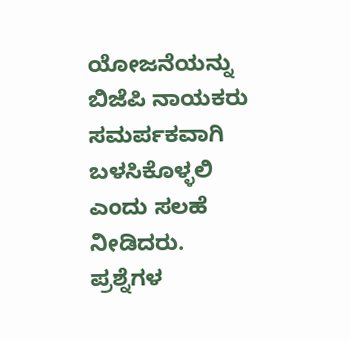ಯೋಜನೆಯನ್ನು ಬಿಜೆಪಿ ನಾಯಕರು ಸಮರ್ಪಕವಾಗಿ ಬಳಸಿಕೊಳ್ಳಲಿ ಎಂದು ಸಲಹೆ ನೀಡಿದರು.
ಪ್ರಶ್ನೆಗಳ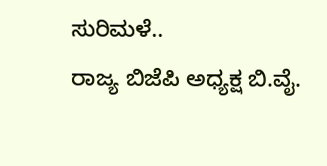ಸುರಿಮಳೆ..
ರಾಜ್ಯ ಬಿಜೆಪಿ ಅಧ್ಯಕ್ಷ ಬಿ.ವೈ.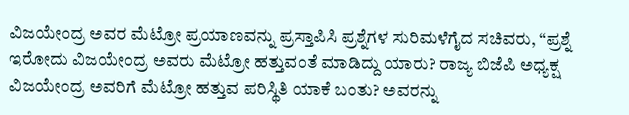ವಿಜಯೇಂದ್ರ ಅವರ ಮೆಟ್ರೋ ಪ್ರಯಾಣವನ್ನು ಪ್ರಸ್ತಾಪಿಸಿ ಪ್ರಶ್ನೆಗಳ ಸುರಿಮಳೆಗೈದ ಸಚಿವರು, “ಪ್ರಶ್ನೆ ಇರೋದು ವಿಜಯೇಂದ್ರ ಅವರು ಮೆಟ್ರೋ ಹತ್ತುವಂತೆ ಮಾಡಿದ್ದು ಯಾರು? ರಾಜ್ಯ ಬಿಜೆಪಿ ಅಧ್ಯಕ್ಷ ವಿಜಯೇಂದ್ರ ಅವರಿಗೆ ಮೆಟ್ರೋ ಹತ್ತುವ ಪರಿಸ್ಥಿತಿ ಯಾಕೆ ಬಂತು? ಅವರನ್ನು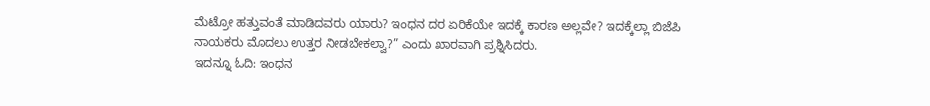ಮೆಟ್ರೋ ಹತ್ತುವಂತೆ ಮಾಡಿದವರು ಯಾರು? ಇಂಧನ ದರ ಏರಿಕೆಯೇ ಇದಕ್ಕೆ ಕಾರಣ ಅಲ್ಲವೇ? ಇದಕ್ಕೆಲ್ಲಾ ಬಿಜೆಪಿ ನಾಯಕರು ಮೊದಲು ಉತ್ತರ ನೀಡಬೇಕಲ್ವಾ?” ಎಂದು ಖಾರವಾಗಿ ಪ್ರಶ್ನಿಸಿದರು.
ಇದನ್ನೂ ಓದಿ: ಇಂಧನ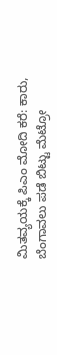ಮಿತವ್ಯಯಕ್ಕೆ ಪಿಎಂ ಮೋದಿ ಕರೆ: ಕಾರು, ಬೆಂಗಾವಲು ಪಡೆ ಬಿಟ್ಟು ಮೆಟ್ರೋ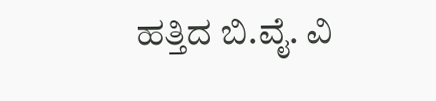ಹತ್ತಿದ ಬಿ.ವೈ. ವಿ